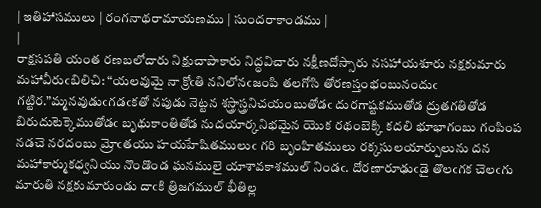| ఇతిహాసములు | రంగనాథరామాయణము | సుందరాకాండము |
|
రాక్షసపతి యంత రణబలోదారు నిక్షుచాపాకారు నిద్ధవిచారు నక్షీణదోస్సారు నసహాయశూరు నక్షకుమారు మహావీరుఁబిలిచి: “యలవుమై నా క్రోఁతి ననిలోనఁజంపి తలగోసి తోరణస్తంభంబునందుఁ గట్టిర.”మ్మనవుడుఁగడఁకతో నపుడు నెట్టన శస్త్రాస్త్రనిచయంబుతోడఁ దురగాష్టకముతోడ ద్రుతగతితోడ బిరుదుటెక్కెముతోడఁ బృథుకాంతితోడ నుదయార్కనిభమైన యొక రథంబెక్కి కదలి భూభాగంబు గంపింప నడచె నరదంబు మ్రోఁతయు హయహేషితములుఁ గరి బృంహితములు రక్కసులయార్పులును దన మహాకార్ముకధ్వనియు నొండొండ ఘనములై యాశావకాశముల్ నిండఁ. దోరణారూఢుఁడై తొలఁగక చెలఁగు మారుతి నక్షకుమారుండు దాఁకి త్రిజగముల్ భీతిల్ల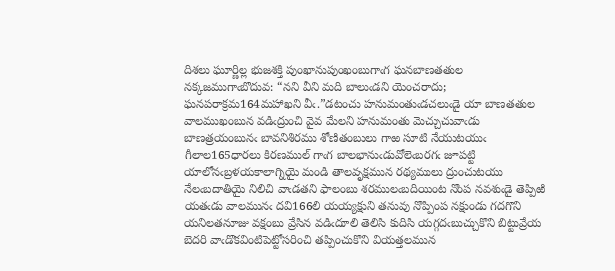దిశలు ఘూర్ణిల్ల భుజశక్తి పుంఖానుపుంఖంబుగాఁగ ఘనబాణతతుల నక్కజముగాఁబొదువ: “నని వీని మది బాలుఁడని యెంచరాదు; ఘనపరాక్రమ164మహాఖని వీఁ.”డటంచు హనుమంతుఁడచలుఁడై యా బాణతతుల వాలముఖంబున వడిఁద్రుంచి వైవ మేలని హనుమంతు మెచ్చుచువాఁడు బాణత్రయంబునఁ బావనిశిరము శోణితంబులు గాఱ సూటి నేయుటయుఁ గీలాల165ధారలు కిరణముల్ గాఁగ బాలభానుఁడువోలెఁబరగఁ జూపట్టి యాలోనఁబ్రళయకాలాగ్నియై మండి తాలవృక్షమున రథ్యములు ద్రుంచుటయు నేలఁబదాతియై నిలిచి వాఁడతని ఫాలంబు శరములఁబదియింట నొంప నవశుఁడై తెప్పిఱి యతఁడు వాలమునఁ దవి166లి యయ్యక్షుని తనువు నొప్పింప నక్షుండు గదగొని యనిలతనూజు వక్షంబు వ్రేసిన వడిఁదూలి తెలిసి కుదిసి యగ్గదఁబుచ్చుకొని బిట్టువ్రేయ బెదరి వాఁడొకవింటిపెట్టోసరించి తప్పించుకొని వియత్తలమున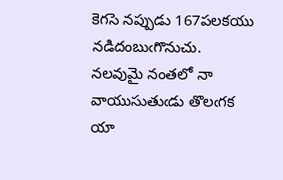కెగసె నప్పుడు 167పలకయు నడిదంబుఁగొనుచు. నలవుమై నంతలో నా వాయుసుతుఁడు తొలఁగక యా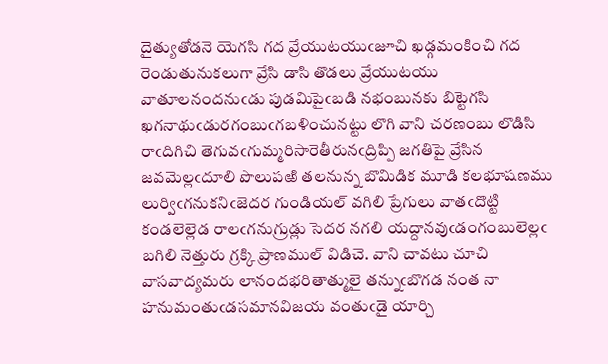దైత్యుతోడనె యెగసి గద వ్రేయుటయుఁజూచి ఖడ్గమంకించి గద రెండుతునుకలుగా వ్రేసి డాసి తొడలు వ్రేయుటయు వాతూలనందనుఁడు పుడమిపైఁబడి నభంబునకు బిట్టెగసి ఖగనాథుఁడురగంబుఁగబళించునట్టు లొగి వాని చరణంబు లొడిసి రాఁదిగిచి తెగువఁగుమ్మరిసారెతీరునఁద్రిప్పి జగతిపై వ్రేసిన జవమెల్లఁదూలి పొలుపఱి తలనున్న బొమిడిక మూడి కలభూషణము లుర్విఁగనుకనిఁజెదర గుండియల్ వగిలి ప్రేగులు వాతఁదొట్టి కండలెల్లెడ రాలఁగనుగ్రుడ్లు సెదర నగలి యద్దానవుఁడంగంబులెల్లఁ బగిలి నెత్తురు గ్రక్కి ప్రాణముల్ విడిచె. వాని చావటు చూచి వాసవాద్యమరు లానందభరితాత్ములై తన్నుఁబొగడ నంత నా హనుమంతుఁడసమానవిజయ వంతుఁడై యార్చి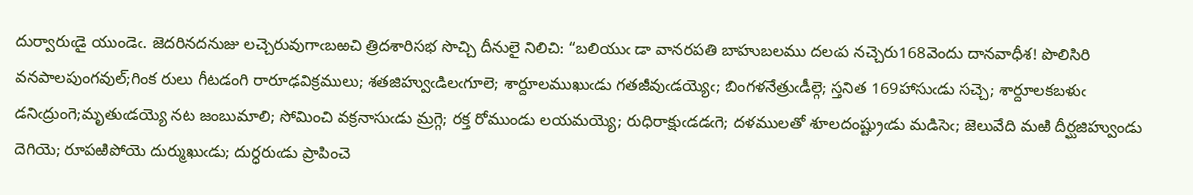దుర్వారుఁడై యుండెఁ. జెదరినదనుజు లచ్చెరువుగాఁబఱచి త్రిదశారిసభ సొచ్చి దీనులై నిలిచి: “బలియుఁ డా వానరపతి బాహుబలము దలఁప నచ్చెరు168వెందు దానవాధీశ! పొలిసిరి వనపాలపుంగవుల్;గింక రులు గీటడంగి రారూఢవిక్రములు; శతజిహ్వుఁడిలఁగూలె; శార్దూలముఖుఁడు గతజీవుఁడయ్యెఁ; బింగళనేత్రుఁడీల్గె; స్తనిత 169హాసుఁడు సచ్చె; శార్దూలకబళుఁ డనిఁద్రుంగె;మృతుఁడయ్యె నట జంబుమాలి; సోమించి వక్రనాసుఁడు మ్రగ్గె; రక్త రోముండు లయమయ్యె; రుధిరాక్షుఁడడఁగె; దళములతో శూలదంష్ట్రుఁడు మడిసెఁ; జెలువేది మఱి దీర్ఘజిహ్వుండు దెగియె; రూపఱిపోయె దుర్ముఖుఁడు; దుర్ధరుఁడు ప్రాపించె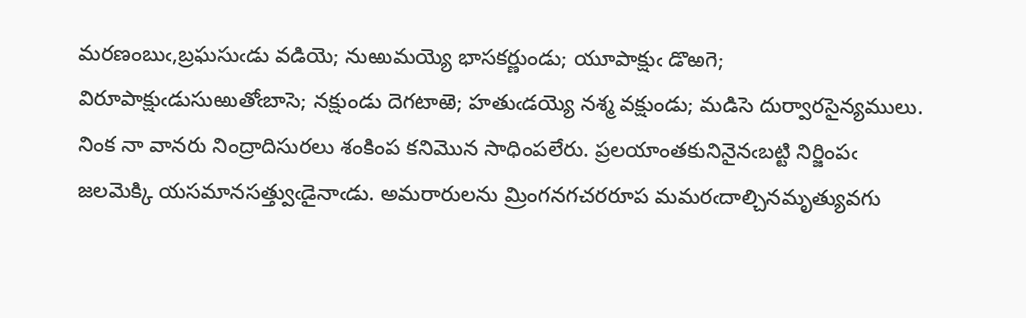మరణంబుఁ,బ్రఘసుఁడు వడియె; నుఱుమయ్యె భాసకర్ణుండు; యూపాక్షుఁ డొఱగె; విరూపాక్షుఁడుసుఱుతోఁబాసె; నక్షుండు దెగటాఱె; హతుఁడయ్యె నశ్మ వక్షుండు; మడిసె దుర్వారసైన్యములు. నింక నా వానరు నింద్రాదిసురలు శంకింప కనిమొన సాధింపలేరు. ప్రలయాంతకునినైనఁబట్టి నిర్జింపఁ జలమెక్కి యసమానసత్త్వుఁడైనాఁడు. అమరారులను మ్రింగనగచరరూప మమరఁదాల్చినమృత్యువగు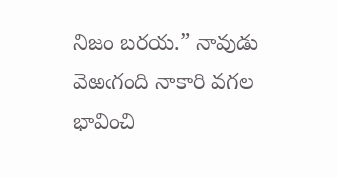నిజం బరయ.” నావుడు వెఱఁగంది నాకారి వగల భావించి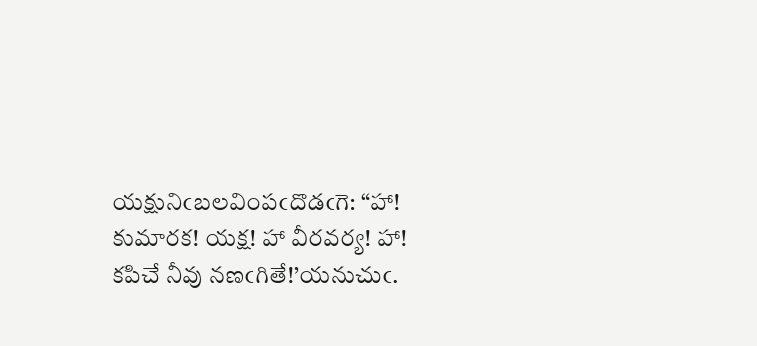యక్షునిఁబలవింపఁదొడఁగె: “హా! కుమారక! యక్ష! హా వీరవర్య! హా! కపిచే నీవు నణఁగితే!’యనుచుఁ.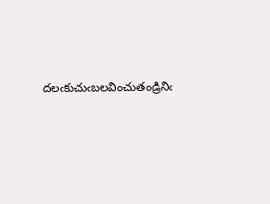దలఁకుచుఁబలవించుతండ్రినిఁ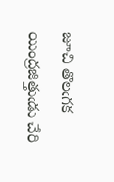జూచి తొలఁగక యింద్రజిత్తుఁడు చేరి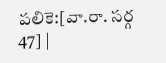పలికె:[వా.రా. సర్గ 47] |